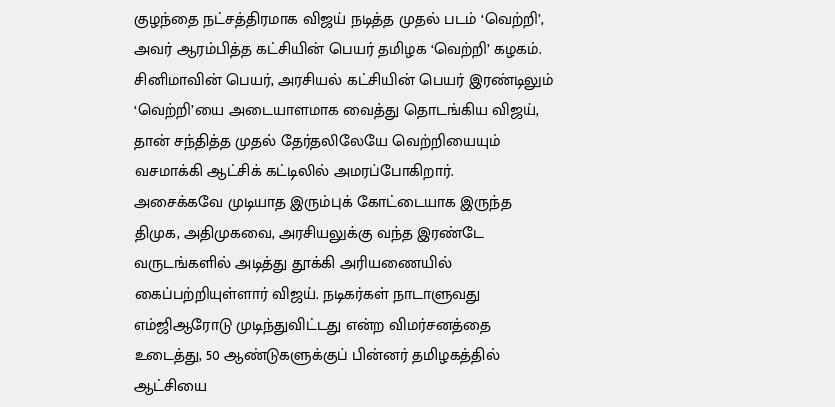குழந்தை நட்சத்திரமாக விஜய் நடித்த முதல் படம் ‘வெற்றி’, அவர் ஆரம்பித்த கட்சியின் பெயர் தமிழக ‘வெற்றி’ கழகம். சினிமாவின் பெயர், அரசியல் கட்சியின் பெயர் இரண்டிலும் ‘வெற்றி’யை அடையாளமாக வைத்து தொடங்கிய விஜய், தான் சந்தித்த முதல் தேர்தலிலேயே வெற்றியையும் வசமாக்கி ஆட்சிக் கட்டிலில் அமரப்போகிறார்.
அசைக்கவே முடியாத இரும்புக் கோட்டையாக இருந்த திமுக, அதிமுகவை, அரசியலுக்கு வந்த இரண்டே வருடங்களில் அடித்து தூக்கி அரியணையில் கைப்பற்றியுள்ளார் விஜய். நடிகர்கள் நாடாளுவது எம்ஜிஆரோடு முடிந்துவிட்டது என்ற விமர்சனத்தை உடைத்து, 50 ஆண்டுகளுக்குப் பின்னர் தமிழகத்தில் ஆட்சியை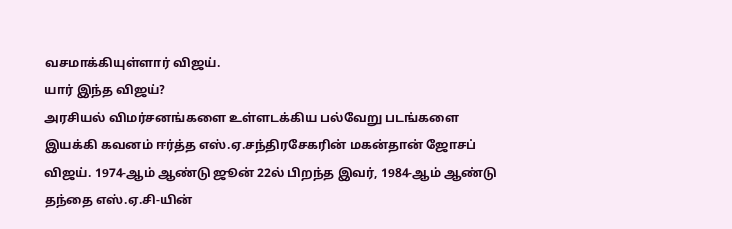வசமாக்கியுள்ளார் விஜய்.
யார் இந்த விஜய்?
அரசியல் விமர்சனங்களை உள்ளடக்கிய பல்வேறு படங்களை இயக்கி கவனம் ஈர்த்த எஸ்.ஏ.சந்திரசேகரின் மகன்தான் ஜோசப் விஜய். 1974-ஆம் ஆண்டு ஜூன் 22ல் பிறந்த இவர், 1984-ஆம் ஆண்டு தந்தை எஸ்.ஏ.சி-யின்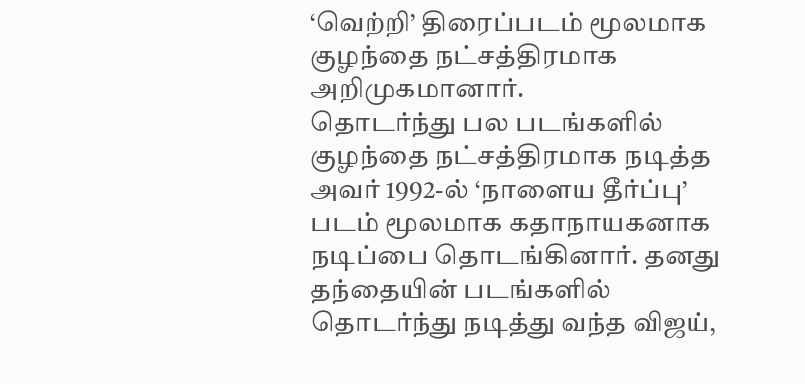‘வெற்றி’ திரைப்படம் மூலமாக குழந்தை நட்சத்திரமாக அறிமுகமானார்.
தொடர்ந்து பல படங்களில் குழந்தை நட்சத்திரமாக நடித்த அவர் 1992-ல் ‘நாளைய தீர்ப்பு’ படம் மூலமாக கதாநாயகனாக நடிப்பை தொடங்கினார். தனது தந்தையின் படங்களில் தொடர்ந்து நடித்து வந்த விஜய்,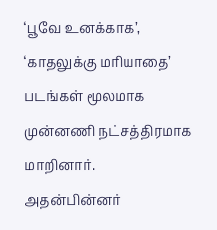‘பூவே உனக்காக’, ‘காதலுக்கு மரியாதை’ படங்கள் மூலமாக முன்னணி நட்சத்திரமாக மாறினார்.
அதன்பின்னர்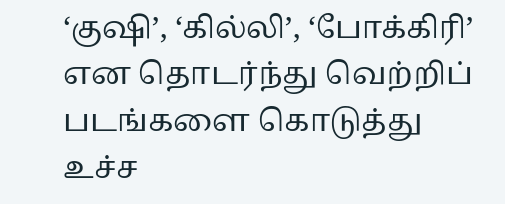‘குஷி’, ‘கில்லி’, ‘போக்கிரி’ என தொடர்ந்து வெற்றிப் படங்களை கொடுத்து உச்ச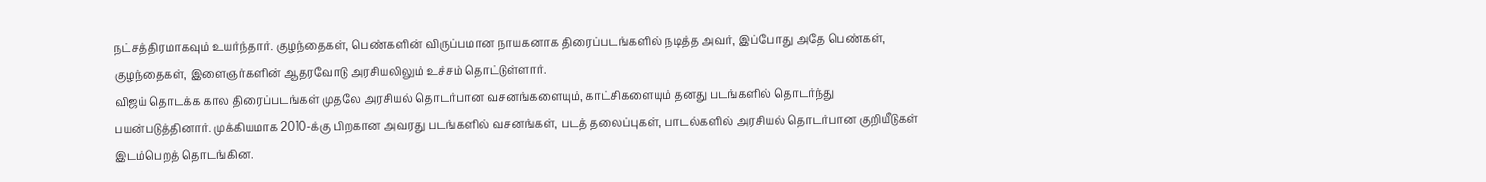நட்சத்திரமாகவும் உயர்ந்தார். குழந்தைகள், பெண்களின் விருப்பமான நாயகனாக திரைப்படங்களில் நடித்த அவர், இப்போது அதே பெண்கள், குழந்தைகள், இளைஞர்களின் ஆதரவோடு அரசியலிலும் உச்சம் தொட்டுள்ளார்.
விஜய் தொடக்க கால திரைப்படங்கள் முதலே அரசியல் தொடர்பான வசனங்களையும், காட்சிகளையும் தனது படங்களில் தொடர்ந்து பயன்படுத்தினார். முக்கியமாக 2010-க்கு பிறகான அவரது படங்களில் வசனங்கள், படத் தலைப்புகள், பாடல்களில் அரசியல் தொடர்பான குறியீடுகள் இடம்பெறத் தொடங்கின.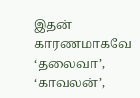இதன் காரணமாகவே ‘தலைவா’, ‘காவலன்’,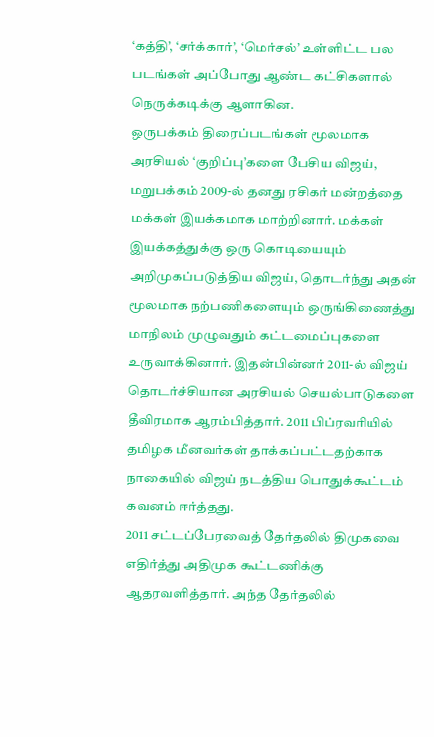‘கத்தி’, ‘சர்க்கார்’, ‘மெர்சல்’ உள்ளிட்ட பல படங்கள் அப்போது ஆண்ட கட்சிகளால் நெருக்கடிக்கு ஆளாகின.
ஒருபக்கம் திரைப்படங்கள் மூலமாக அரசியல் ‘குறிப்பு’களை பேசிய விஜய், மறுபக்கம் 2009-ல் தனது ரசிகர் மன்றத்தை மக்கள் இயக்கமாக மாற்றினார். மக்கள் இயக்கத்துக்கு ஒரு கொடியையும் அறிமுகப்படுத்திய விஜய், தொடர்ந்து அதன் மூலமாக நற்பணிகளையும் ஒருங்கிணைத்து மாநிலம் முழுவதும் கட்டமைப்புகளை உருவாக்கினார். இதன்பின்னர் 2011-ல் விஜய் தொடர்ச்சியான அரசியல் செயல்பாடுகளை தீவிரமாக ஆரம்பித்தார். 2011 பிப்ரவரியில் தமிழக மீனவர்கள் தாக்கப்பட்டதற்காக நாகையில் விஜய் நடத்திய பொதுக்கூட்டம் கவனம் ஈர்த்தது.
2011 சட்டப்பேரவைத் தேர்தலில் திமுகவை எதிர்த்து அதிமுக கூட்டணிக்கு ஆதரவளித்தார். அந்த தேர்தலில்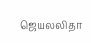ஜெயலலிதா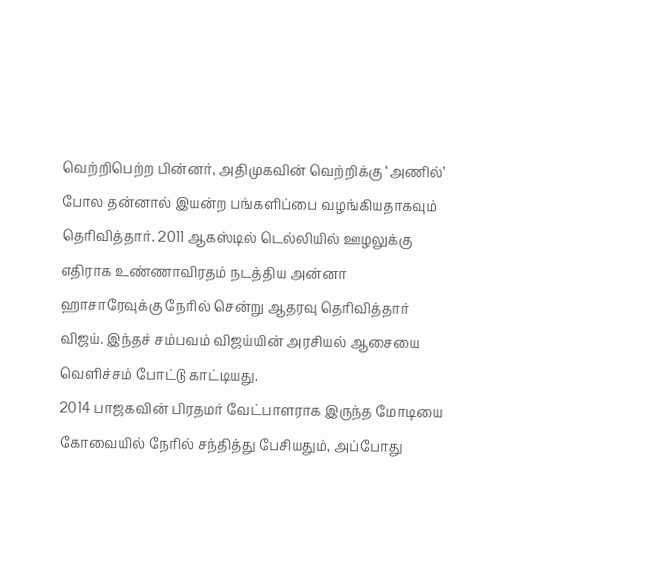வெற்றிபெற்ற பின்னர், அதிமுகவின் வெற்றிக்கு ‘அணில்’ போல தன்னால் இயன்ற பங்களிப்பை வழங்கியதாகவும் தெரிவித்தார். 2011 ஆகஸ்டில் டெல்லியில் ஊழலுக்கு எதிராக உண்ணாவிரதம் நடத்திய அன்னா ஹாசாரேவுக்கு நேரில் சென்று ஆதரவு தெரிவித்தார் விஜய். இந்தச் சம்பவம் விஜய்யின் அரசியல் ஆசையை வெளிச்சம் போட்டு காட்டியது.
2014 பாஜகவின் பிரதமர் வேட்பாளராக இருந்த மோடியை கோவையில் நேரில் சந்தித்து பேசியதும், அப்போது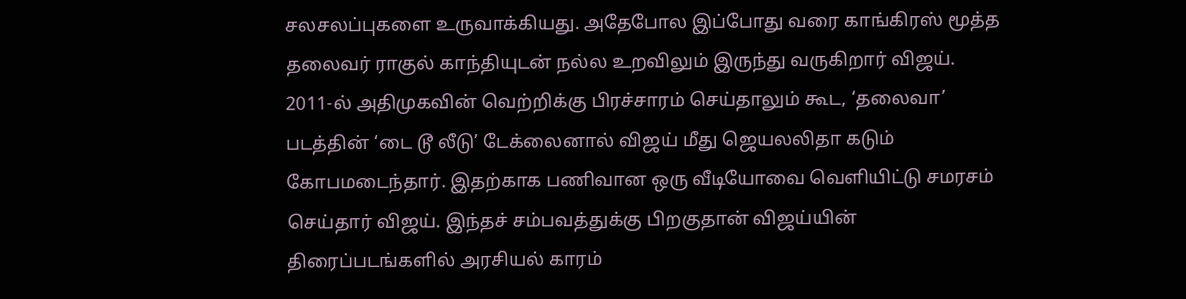சலசலப்புகளை உருவாக்கியது. அதேபோல இப்போது வரை காங்கிரஸ் மூத்த தலைவர் ராகுல் காந்தியுடன் நல்ல உறவிலும் இருந்து வருகிறார் விஜய்.
2011-ல் அதிமுகவின் வெற்றிக்கு பிரச்சாரம் செய்தாலும் கூட, ‘தலைவா’ படத்தின் ‘டை டூ லீடு’ டேக்லைனால் விஜய் மீது ஜெயலலிதா கடும் கோபமடைந்தார். இதற்காக பணிவான ஒரு வீடியோவை வெளியிட்டு சமரசம் செய்தார் விஜய். இந்தச் சம்பவத்துக்கு பிறகுதான் விஜய்யின் திரைப்படங்களில் அரசியல் காரம்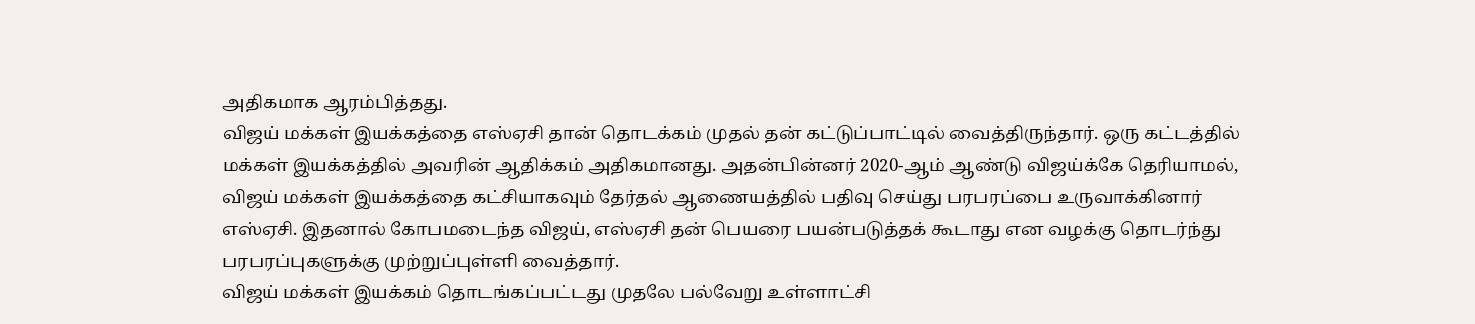அதிகமாக ஆரம்பித்தது.
விஜய் மக்கள் இயக்கத்தை எஸ்ஏசி தான் தொடக்கம் முதல் தன் கட்டுப்பாட்டில் வைத்திருந்தார். ஒரு கட்டத்தில் மக்கள் இயக்கத்தில் அவரின் ஆதிக்கம் அதிகமானது. அதன்பின்னர் 2020-ஆம் ஆண்டு விஜய்க்கே தெரியாமல், விஜய் மக்கள் இயக்கத்தை கட்சியாகவும் தேர்தல் ஆணையத்தில் பதிவு செய்து பரபரப்பை உருவாக்கினார் எஸ்ஏசி. இதனால் கோபமடைந்த விஜய், எஸ்ஏசி தன் பெயரை பயன்படுத்தக் கூடாது என வழக்கு தொடர்ந்து பரபரப்புகளுக்கு முற்றுப்புள்ளி வைத்தார்.
விஜய் மக்கள் இயக்கம் தொடங்கப்பட்டது முதலே பல்வேறு உள்ளாட்சி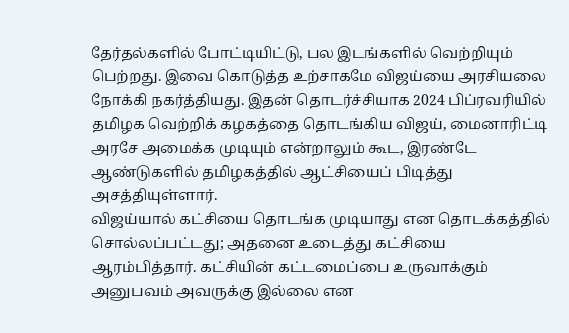தேர்தல்களில் போட்டியிட்டு, பல இடங்களில் வெற்றியும் பெற்றது. இவை கொடுத்த உற்சாகமே விஜய்யை அரசியலை நோக்கி நகர்த்தியது. இதன் தொடர்ச்சியாக 2024 பிப்ரவரியில் தமிழக வெற்றிக் கழகத்தை தொடங்கிய விஜய், மைனாரிட்டி அரசே அமைக்க முடியும் என்றாலும் கூட, இரண்டே ஆண்டுகளில் தமிழகத்தில் ஆட்சியைப் பிடித்து அசத்தியுள்ளார்.
விஜய்யால் கட்சியை தொடங்க முடியாது என தொடக்கத்தில் சொல்லப்பட்டது; அதனை உடைத்து கட்சியை ஆரம்பித்தார். கட்சியின் கட்டமைப்பை உருவாக்கும் அனுபவம் அவருக்கு இல்லை என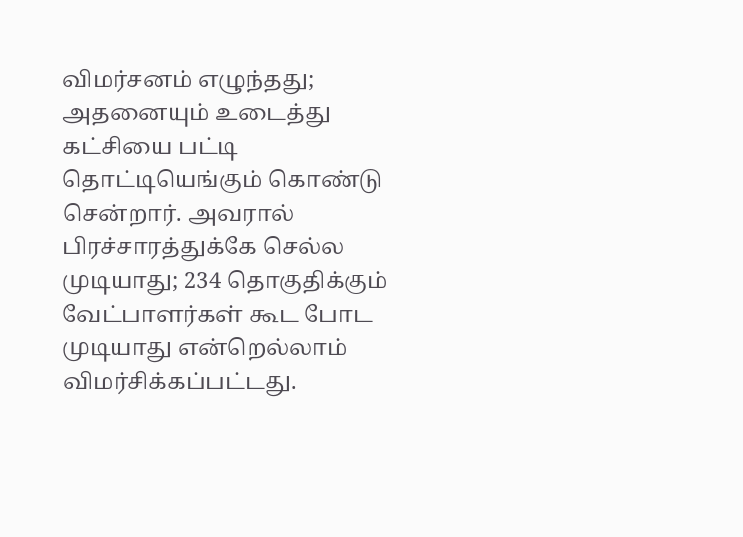விமர்சனம் எழுந்தது; அதனையும் உடைத்து கட்சியை பட்டி தொட்டியெங்கும் கொண்டு சென்றார். அவரால் பிரச்சாரத்துக்கே செல்ல முடியாது; 234 தொகுதிக்கும் வேட்பாளர்கள் கூட போட முடியாது என்றெல்லாம் விமர்சிக்கப்பட்டது.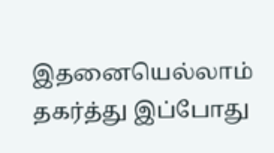இதனையெல்லாம் தகர்த்து இப்போது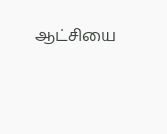ஆட்சியை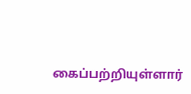கைப்பற்றியுள்ளார்